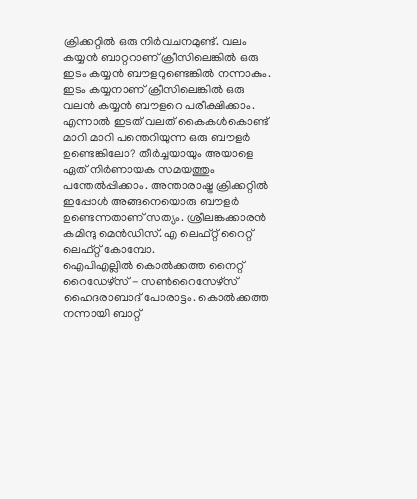ക്രിക്കറ്റിൽ ഒരു നിർവചനമുണ്ട്. വലം കയ്യൻ ബാറ്ററാണ് ക്രീസിലെങ്കിൽ ഒരു ഇടം കയ്യൻ ബൗളറുണ്ടെങ്കിൽ നന്നാകും. ഇടം കയ്യനാണ് ക്രീസിലെങ്കിൽ ഒരു വലൻ കയ്യൻ ബൗളറെ പരീക്ഷിക്കാം. എന്നാൽ ഇടത് വലത് കൈകൾകൊണ്ട് മാറി മാറി പന്തെറിയുന്ന ഒരു ബൗളർ ഉണ്ടെങ്കിലോ? തീർച്ചയായും അയാളെ ഏത് നിർണായക സമയത്തും പന്തേൽപ്പിക്കാം. അന്താരാഷ്ട്ര ക്രിക്കറ്റിൽ ഇപ്പോൾ അങ്ങനെയൊരു ബൗളർ ഉണ്ടെന്നതാണ് സത്യം. ശ്രീലങ്കക്കാരൻ കമിന്ദു മെൻഡിസ്. എ ലെഫ്റ്റ് റൈറ്റ് ലെഫ്റ്റ് കോമ്പോ.
ഐപിഎല്ലിൽ കൊൽക്കത്ത നൈറ്റ് റൈഡേഴ്സ് - സൺറൈസേഴ്സ് ഹൈദരാബാദ് പോരാട്ടം. കൊൽക്കത്ത നന്നായി ബാറ്റ്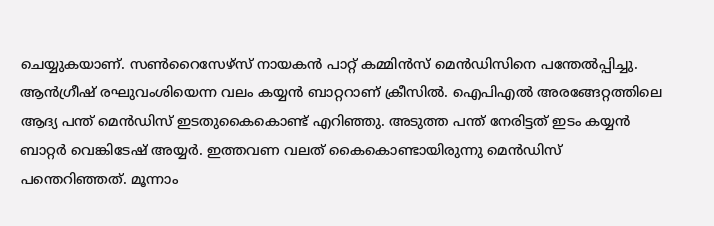ചെയ്യുകയാണ്. സൺറൈസേഴ്സ് നായകൻ പാറ്റ് കമ്മിൻസ് മെൻഡിസിനെ പന്തേൽപ്പിച്ചു. ആൻഗ്രീഷ് രഘുവംശിയെന്ന വലം കയ്യൻ ബാറ്ററാണ് ക്രീസിൽ. ഐപിഎൽ അരങ്ങേറ്റത്തിലെ ആദ്യ പന്ത് മെൻഡിസ് ഇടതുകൈകൊണ്ട് എറിഞ്ഞു. അടുത്ത പന്ത് നേരിട്ടത് ഇടം കയ്യൻ ബാറ്റർ വെങ്കിടേഷ് അയ്യർ. ഇത്തവണ വലത് കൈകൊണ്ടായിരുന്നു മെൻഡിസ് പന്തെറിഞ്ഞത്. മൂന്നാം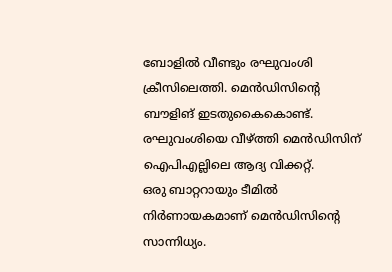ബോളിൽ വീണ്ടും രഘുവംശി ക്രീസിലെത്തി. മെൻഡിസിന്റെ ബൗളിങ് ഇടതുകൈകൊണ്ട്. രഘുവംശിയെ വീഴ്ത്തി മെൻഡിസിന് ഐപിഎല്ലിലെ ആദ്യ വിക്കറ്റ്.
ഒരു ബാറ്ററായും ടീമിൽ നിർണായകമാണ് മെൻഡിസിന്റെ സാന്നിധ്യം.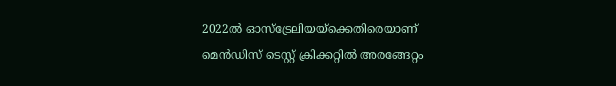2022ൽ ഓസ്ട്രേലിയയ്ക്കെതിരെയാണ് മെൻഡിസ് ടെസ്റ്റ് ക്രിക്കറ്റിൽ അരങ്ങേറ്റം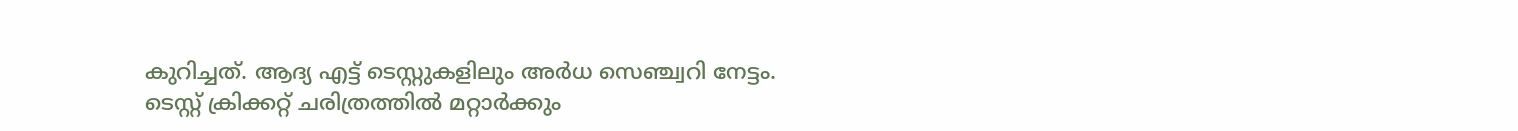കുറിച്ചത്. ആദ്യ എട്ട് ടെസ്റ്റുകളിലും അർധ സെഞ്ച്വറി നേട്ടം. ടെസ്റ്റ് ക്രിക്കറ്റ് ചരിത്രത്തിൽ മറ്റാർക്കും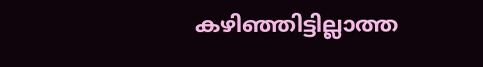കഴിഞ്ഞിട്ടില്ലാത്ത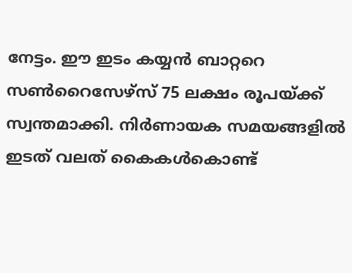നേട്ടം. ഈ ഇടം കയ്യൻ ബാറ്ററെ സൺറൈസേഴ്സ് 75 ലക്ഷം രൂപയ്ക്ക് സ്വന്തമാക്കി. നിർണായക സമയങ്ങളിൽ ഇടത് വലത് കൈകൾകൊണ്ട്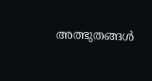അത്ഭുതങ്ങൾ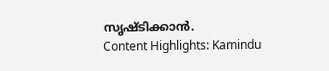സൃഷ്ടിക്കാൻ.
Content Highlights: Kamindu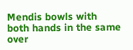Mendis bowls with both hands in the same over